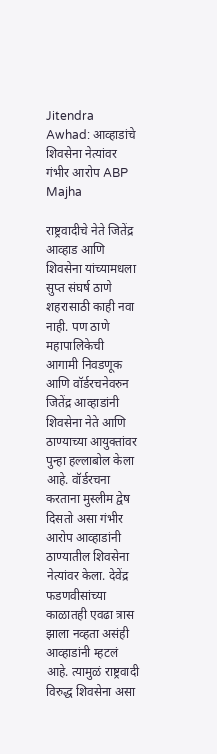Jitendra Awhad: आव्हाडांचे शिवसेना नेत्यांवर गंभीर आरोप ABP Majha

राष्ट्रवादीचे नेते जितेंद्र आव्हाड आणि शिवसेना यांच्यामधला सुप्त संघर्ष ठाणे शहरासाठी काही नवा नाही. पण ठाणे महापालिकेची आगामी निवडणूक आणि वॉर्डरचनेवरुन जितेंद्र आव्हाडांनी शिवसेना नेते आणि ठाण्याच्या आयुक्तांवर पुन्हा हल्लाबोल केला आहे. वॉर्डरचना करताना मुस्लीम द्वेष दिसतो असा गंभीर आरोप आव्हाडांनी ठाण्यातील शिवसेना नेत्यांवर केला. देवेंद्र फडणवीसांच्या काळातही एवढा त्रास झाला नव्हता असंही आव्हाडांनी म्हटलं आहे. त्यामुळं राष्ट्रवादी विरुद्ध शिवसेना असा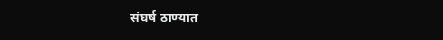संघर्ष ठाण्यात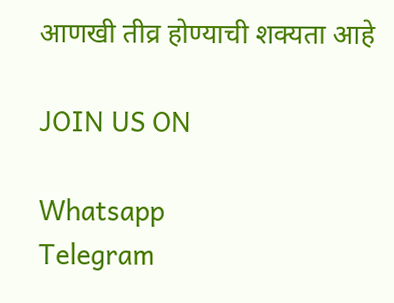आणखी तीव्र होण्याची शक्यता आहे

JOIN US ON

Whatsapp
Telegram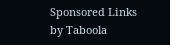Sponsored Links by Taboola